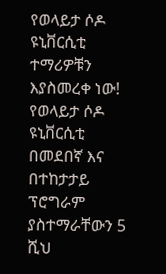የወላይታ ሶዶ ዩኒቨርሲቲ ተማሪዎቹን እያስመረቀ ነው! የወላይታ ሶዶ ዩኒቨርሲቲ በመደበኛ እና በተከታታይ ፕሮግራም ያስተማራቸውን 5 ሺህ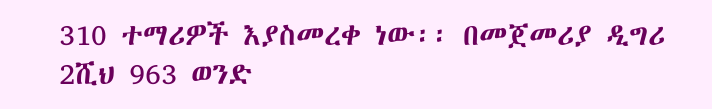310 ተማሪዎች እያስመረቀ ነው፡፡ በመጀመሪያ ዲግሪ 2ሺህ 963 ወንድ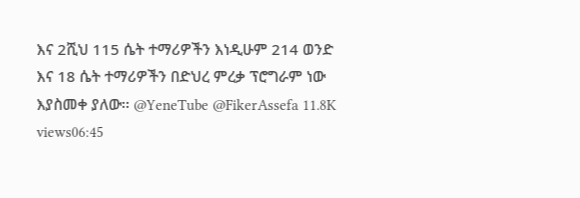እና 2ሺህ 115 ሴት ተማሪዎችን እነዲሁም 214 ወንድ እና 18 ሴት ተማሪዎችን በድህረ ምረቃ ፕሮግራም ነው እያስመቀ ያለው፡፡ @YeneTube @FikerAssefa 11.8K views06:45